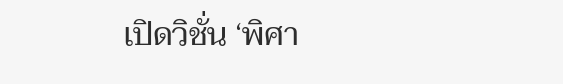เปิดวิชั่น ‘พิศา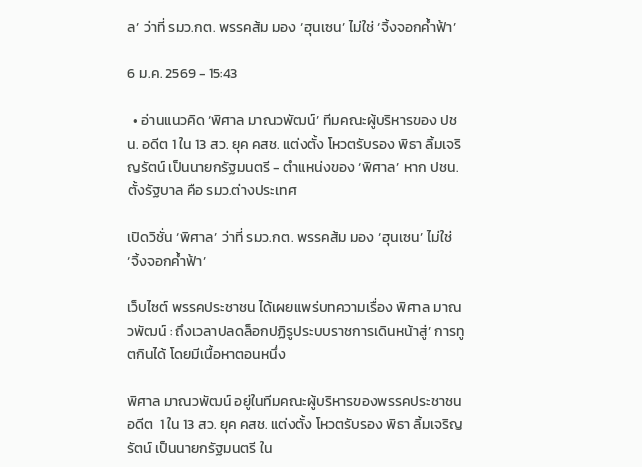ล’ ว่าที่ รมว.กต. พรรคส้ม มอง ‘ฮุนเซน’ ไม่ใช่ ‘จิ้งจอกค้ำฟ้า’

6 ม.ค. 2569 - 15:43

  • อ่านแนวคิด ‘พิศาล มาณวพัฒน์’ ทีมคณะผู้บริหารของ ปชน. อดีต 1 ใน 13 สว. ยุค คสช. แต่งตั้ง โหวตรับรอง พิธา ลิ้มเจริญรัตน์ เป็นนายกรัฐมนตรี - ตำแหน่งของ ‘พิศาล’ หาก ปชน. ตั้งรัฐบาล คือ รมว.ต่างประเทศ

เปิดวิชั่น ‘พิศาล’ ว่าที่ รมว.กต. พรรคส้ม มอง ‘ฮุนเซน’ ไม่ใช่ ‘จิ้งจอกค้ำฟ้า’

เว็บไซต์ พรรคประชาชน ได้เผยแพร่บทความเรื่อง พิศาล มาณวพัฒน์ : ถึงเวลาปลดล็อกปฏิรูประบบราชการเดินหน้าสู่’ การทูตกินได้ โดยมีเนื้อหาตอนหนึ่ง

พิศาล มาณวพัฒน์ อยู่ในทีมคณะผู้บริหารของพรรคประชาชน อดีต  1 ใน 13 สว. ยุค คสช. แต่งตั้ง โหวตรับรอง พิธา ลิ้มเจริญรัตน์ เป็นนายกรัฐมนตรี ใน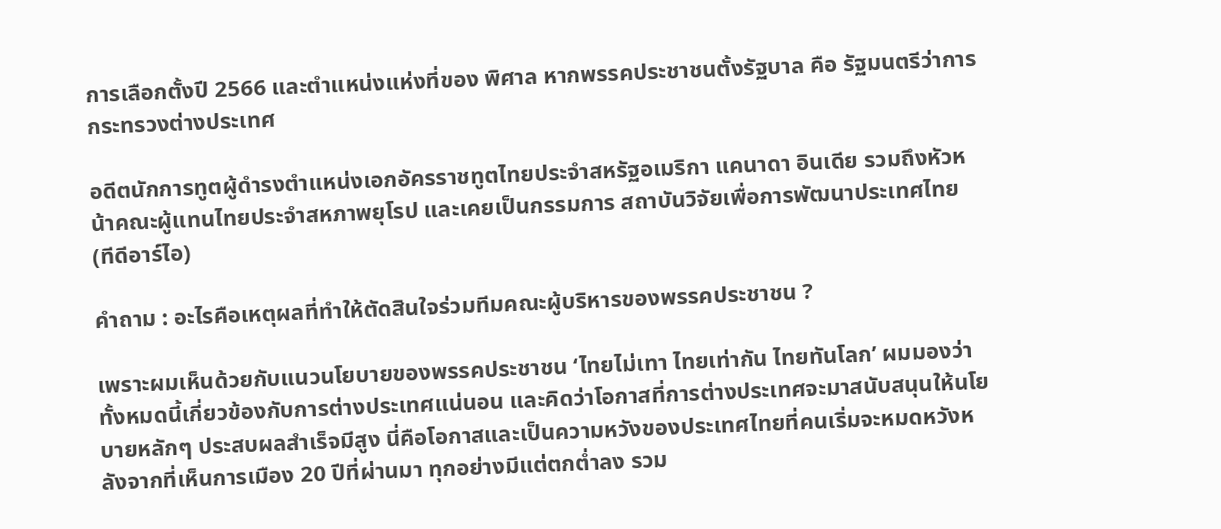การเลือกตั้งปี 2566 และตำแหน่งแห่งที่ของ พิศาล หากพรรคประชาชนตั้งรัฐบาล คือ รัฐมนตรีว่าการกระทรวงต่างประเทศ

อดีตนักการทูตผู้ดำรงตำแหน่งเอกอัครราชทูตไทยประจำสหรัฐอเมริกา แคนาดา อินเดีย รวมถึงหัวหน้าคณะผู้แทนไทยประจำสหภาพยุโรป และเคยเป็นกรรมการ สถาบันวิจัยเพื่อการพัฒนาประเทศไทย (ทีดีอาร์ไอ)

คำถาม : อะไรคือเหตุผลที่ทำให้ตัดสินใจร่วมทีมคณะผู้บริหารของพรรคประชาชน ?

เพราะผมเห็นด้วยกับแนวนโยบายของพรรคประชาชน ‘ไทยไม่เทา ไทยเท่ากัน ไทยทันโลก’ ผมมองว่าทั้งหมดนี้เกี่ยวข้องกับการต่างประเทศแน่นอน และคิดว่าโอกาสที่การต่างประเทศจะมาสนับสนุนให้นโยบายหลักๆ ประสบผลสำเร็จมีสูง นี่คือโอกาสและเป็นความหวังของประเทศไทยที่คนเริ่มจะหมดหวังหลังจากที่เห็นการเมือง 20 ปีที่ผ่านมา ทุกอย่างมีแต่ตกต่ำลง รวม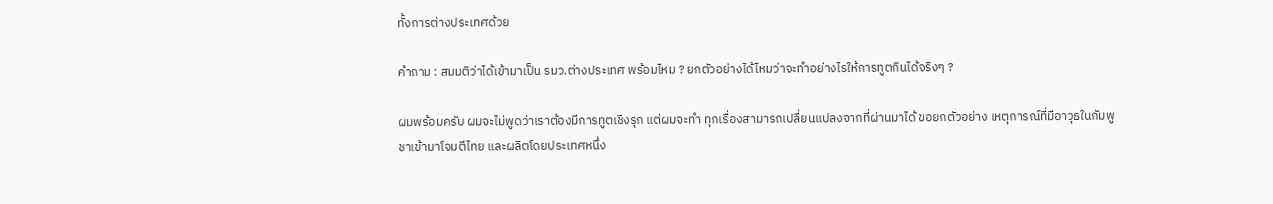ทั้งการต่างประเทศด้วย

คำถาม : สมมติว่าได้เข้ามาเป็น รมว.ต่างประเทศ พร้อมไหม ? ยกตัวอย่างได้ไหมว่าจะทำอย่างไรให้การทูตกินได้จริงๆ ?

ผมพร้อมครับ ผมจะไม่พูดว่าเราต้องมีการทูตเชิงรุก แต่ผมจะทำ ทุกเรื่องสามารถเปลี่ยนแปลงจากที่ผ่านมาได้ ขอยกตัวอย่าง เหตุการณ์ที่มีอาวุธในกัมพูชาเข้ามาโจมตีไทย และผลิตโดยประเทศหนึ่ง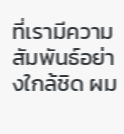ที่เรามีความสัมพันธ์อย่างใกล้ชิด ผม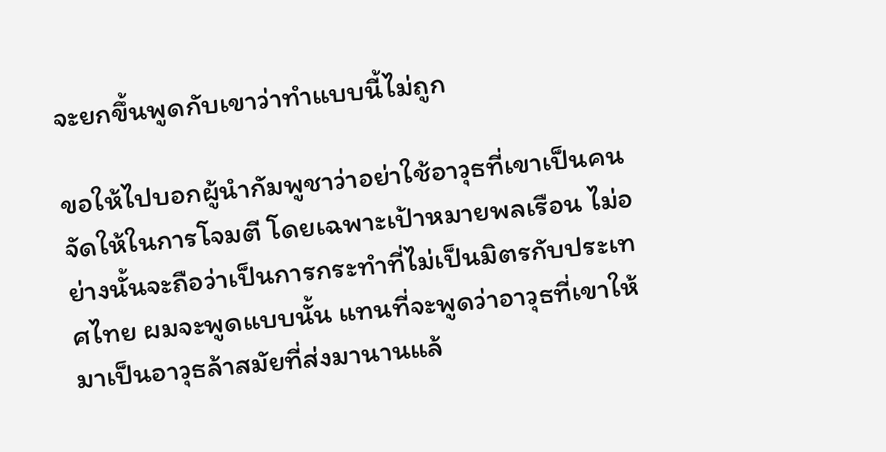จะยกขึ้นพูดกับเขาว่าทำแบบนี้ไม่ถูก

ขอให้ไปบอกผู้นำกัมพูชาว่าอย่าใช้อาวุธที่เขาเป็นคนจัดให้ในการโจมตี โดยเฉพาะเป้าหมายพลเรือน ไม่อย่างนั้นจะถือว่าเป็นการกระทำที่ไม่เป็นมิตรกับประเทศไทย ผมจะพูดแบบนั้น แทนที่จะพูดว่าอาวุธที่เขาให้มาเป็นอาวุธล้าสมัยที่ส่งมานานแล้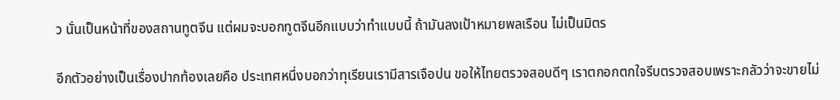ว นั่นเป็นหน้าที่ของสถานทูตจีน แต่ผมจะบอกทูตจีนอีกแบบว่าทำแบบนี้ ถ้ามันลงเป้าหมายพลเรือน ไม่เป็นมิตร

อีกตัวอย่างเป็นเรื่องปากท้องเลยคือ ประเทศหนึ่งบอกว่าทุเรียนเรามีสารเจือปน ขอให้ไทยตรวจสอบดีๆ เราตกอกตกใจรีบตรวจสอบเพราะกลัวว่าจะขายไม่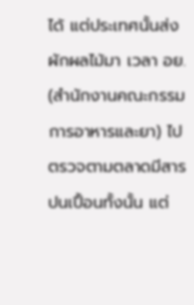ได้ แต่ประเทศนั้นส่งผักผลไม้มา เวลา อย. (สำนักงานคณะกรรมการอาหารและยา) ไปตรวจตามตลาดมีสารปนเปื้อนทั้งนั้น แต่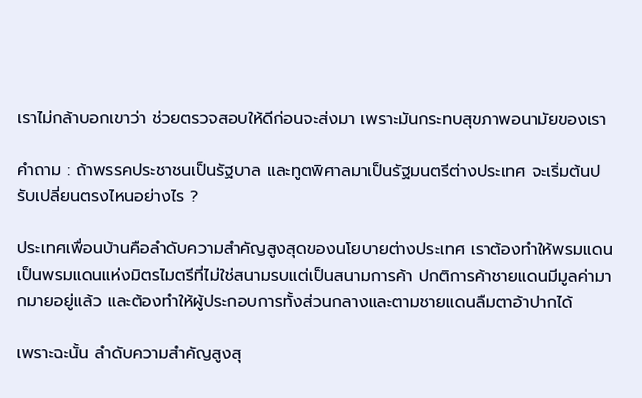เราไม่กล้าบอกเขาว่า ช่วยตรวจสอบให้ดีก่อนจะส่งมา เพราะมันกระทบสุขภาพอนามัยของเรา

คำถาม : ถ้าพรรคประชาชนเป็นรัฐบาล และทูตพิศาลมาเป็นรัฐมนตรีต่างประเทศ จะเริ่มต้นปรับเปลี่ยนตรงไหนอย่างไร ?

ประเทศเพื่อนบ้านคือลำดับความสำคัญสูงสุดของนโยบายต่างประเทศ เราต้องทำให้พรมแดนเป็นพรมแดนแห่งมิตรไมตรีที่ไม่ใช่สนามรบแต่เป็นสนามการค้า ปกติการค้าชายแดนมีมูลค่ามากมายอยู่แล้ว และต้องทำให้ผู้ประกอบการทั้งส่วนกลางและตามชายแดนลืมตาอ้าปากได้

เพราะฉะนั้น ลำดับความสำคัญสูงสุ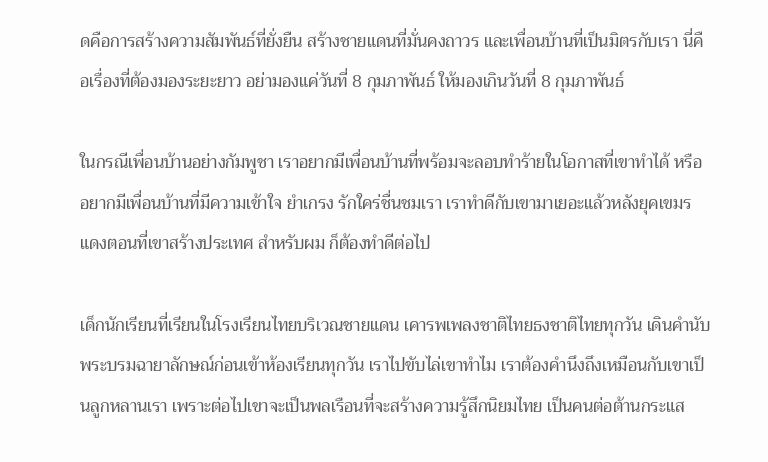ดคือการสร้างความสัมพันธ์ที่ยั่งยืน สร้างชายแดนที่มั่นคงถาวร และเพื่อนบ้านที่เป็นมิตรกับเรา นี่คือเรื่องที่ต้องมองระยะยาว อย่ามองแค่วันที่ 8 กุมภาพันธ์ ให้มองเกินวันที่ 8 กุมภาพันธ์

ในกรณีเพื่อนบ้านอย่างกัมพูชา เราอยากมีเพื่อนบ้านที่พร้อมจะลอบทำร้ายในโอกาสที่เขาทำได้ หรืออยากมีเพื่อนบ้านที่มีความเข้าใจ ยำเกรง รักใคร่ชื่นชมเรา เราทำดีกับเขามาเยอะแล้วหลังยุคเขมรแดงตอนที่เขาสร้างประเทศ สำหรับผม ก็ต้องทำดีต่อไป

เด็กนักเรียนที่เรียนในโรงเรียนไทยบริเวณชายแดน เคารพเพลงชาติไทยธงชาติไทยทุกวัน เดินคำนับพระบรมฉายาลักษณ์ก่อนเข้าห้องเรียนทุกวัน เราไปขับไล่เขาทำไม เราต้องคำนึงถึงเหมือนกับเขาเป็นลูกหลานเรา เพราะต่อไปเขาจะเป็นพลเรือนที่จะสร้างความรู้สึกนิยมไทย เป็นคนต่อต้านกระแส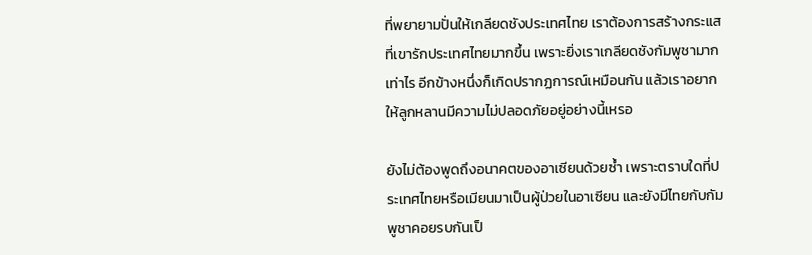ที่พยายามปั่นให้เกลียดชังประเทศไทย เราต้องการสร้างกระแสที่เขารักประเทศไทยมากขึ้น เพราะยิ่งเราเกลียดชังกัมพูชามากเท่าไร อีกข้างหนึ่งก็เกิดปรากฏการณ์เหมือนกัน แล้วเราอยากให้ลูกหลานมีความไม่ปลอดภัยอยู่อย่างนี้เหรอ

ยังไม่ต้องพูดถึงอนาคตของอาเซียนด้วยซ้ำ เพราะตราบใดที่ประเทศไทยหรือเมียนมาเป็นผู้ป่วยในอาเซียน และยังมีไทยกับกัมพูชาคอยรบกันเป็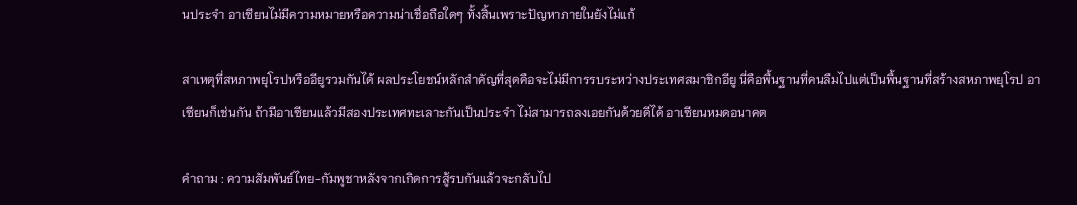นประจำ อาเซียนไม่มีความหมายหรือความน่าเชื่อถือใดๆ ทั้งสิ้นเพราะปัญหาภายในยังไม่แก้

สาเหตุที่สหภาพยุโรปหรืออียูรวมกันได้ ผลประโยชน์หลักสำคัญที่สุดคือจะไม่มีการรบระหว่างประเทศสมาชิกอียู นี่คือพื้นฐานที่คนลืมไปแต่เป็นพื้นฐานที่สร้างสหภาพยุโรป อาเซียนก็เช่นกัน ถ้ามีอาเซียนแล้วมีสองประเทศทะเลาะกันเป็นประจำ ไม่สามารถลงเอยกันด้วยดีได้ อาเซียนหมดอนาคต

คำถาม : ความสัมพันธ์ไทย-กัมพูชาหลังจากเกิดการสู้รบกันแล้วจะกลับไป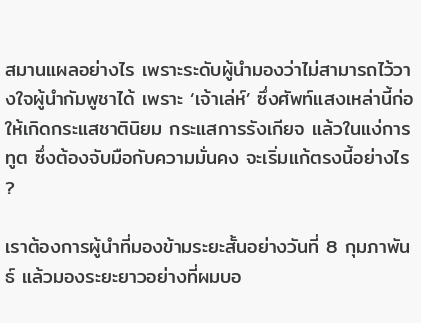สมานแผลอย่างไร เพราะระดับผู้นำมองว่าไม่สามารถไว้วางใจผู้นำกัมพูชาได้ เพราะ ‘เจ้าเล่ห์’ ซึ่งศัพท์แสงเหล่านี้ก่อให้เกิดกระแสชาตินิยม กระแสการรังเกียจ แล้วในแง่การทูต ซึ่งต้องจับมือกับความมั่นคง จะเริ่มแก้ตรงนี้อย่างไร ?

เราต้องการผู้นำที่มองข้ามระยะสั้นอย่างวันที่ 8 กุมภาพันธ์ แล้วมองระยะยาวอย่างที่ผมบอ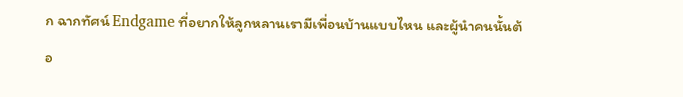ก ฉากทัศน์ Endgame ที่อยากให้ลูกหลานเรามีเพื่อนบ้านแบบไหน และผู้นำคนนั้นต้อ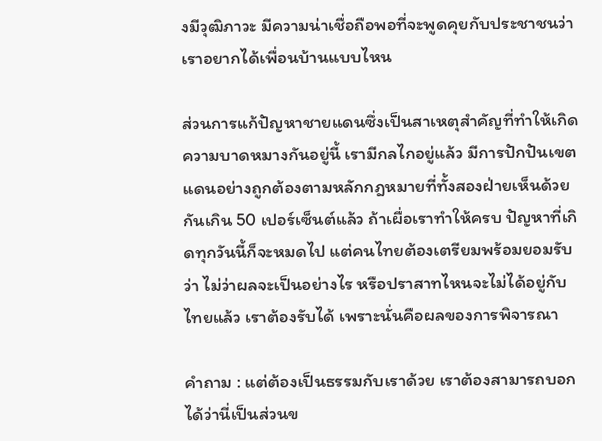งมีวุฒิภาวะ มีความน่าเชื่อถือพอที่จะพูดคุยกับประชาชนว่าเราอยากได้เพื่อนบ้านแบบไหน

ส่วนการแก้ปัญหาชายแดนซึ่งเป็นสาเหตุสำคัญที่ทำให้เกิดความบาดหมางกันอยู่นี้ เรามีกลไกอยู่แล้ว มีการปักปันเขตแดนอย่างถูกต้องตามหลักกฎหมายที่ทั้งสองฝ่ายเห็นด้วยกันเกิน 50 เปอร์เซ็นต์แล้ว ถ้าเผื่อเราทำให้ครบ ปัญหาที่เกิดทุกวันนี้ก็จะหมดไป แต่คนไทยต้องเตรียมพร้อมยอมรับว่า ไม่ว่าผลจะเป็นอย่างไร หรือปราสาทไหนจะไม่ได้อยู่กับไทยแล้ว เราต้องรับได้ เพราะนั่นคือผลของการพิจารณา

คำถาม : แต่ต้องเป็นธรรมกับเราด้วย เราต้องสามารถบอกได้ว่านี่เป็นส่วนข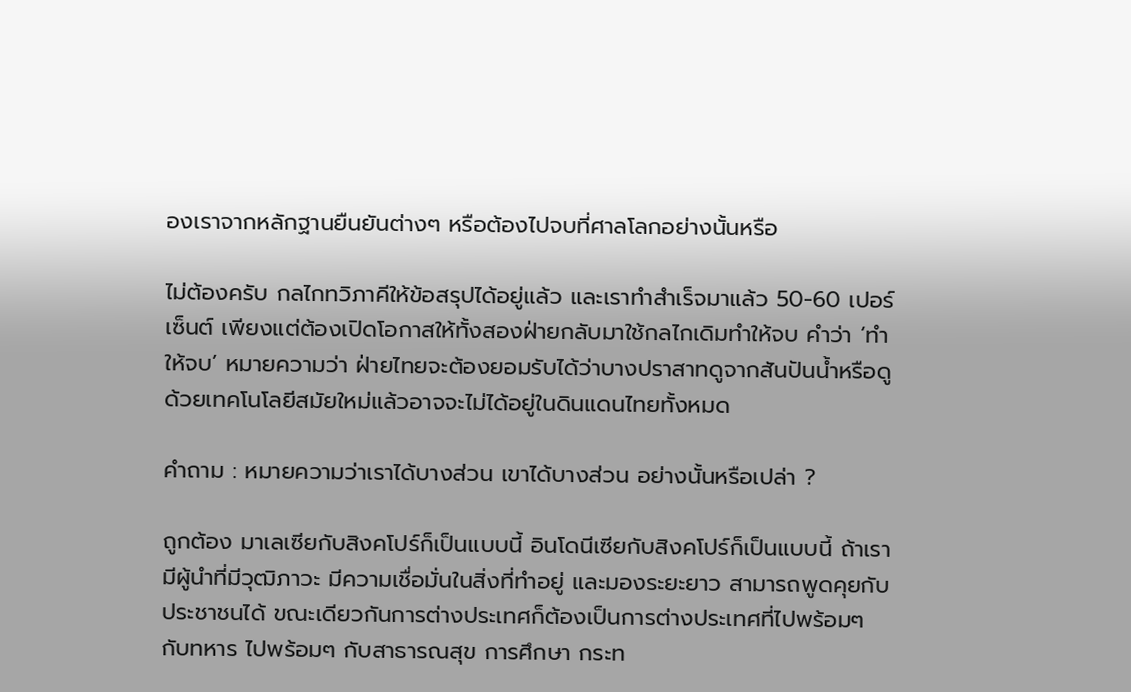องเราจากหลักฐานยืนยันต่างๆ หรือต้องไปจบที่ศาลโลกอย่างนั้นหรือ

ไม่ต้องครับ กลไกทวิภาคีให้ข้อสรุปได้อยู่แล้ว และเราทำสำเร็จมาแล้ว 50-60 เปอร์เซ็นต์ เพียงแต่ต้องเปิดโอกาสให้ทั้งสองฝ่ายกลับมาใช้กลไกเดิมทำให้จบ คำว่า ‘ทำให้จบ’ หมายความว่า ฝ่ายไทยจะต้องยอมรับได้ว่าบางปราสาทดูจากสันปันน้ำหรือดูด้วยเทคโนโลยีสมัยใหม่แล้วอาจจะไม่ได้อยู่ในดินแดนไทยทั้งหมด

คำถาม : หมายความว่าเราได้บางส่วน เขาได้บางส่วน อย่างนั้นหรือเปล่า ?

ถูกต้อง มาเลเซียกับสิงคโปร์ก็เป็นแบบนี้ อินโดนีเซียกับสิงคโปร์ก็เป็นแบบนี้ ถ้าเรามีผู้นำที่มีวุฒิภาวะ มีความเชื่อมั่นในสิ่งที่ทำอยู่ และมองระยะยาว สามารถพูดคุยกับประชาชนได้ ขณะเดียวกันการต่างประเทศก็ต้องเป็นการต่างประเทศที่ไปพร้อมๆ กับทหาร ไปพร้อมๆ กับสาธารณสุข การศึกษา กระท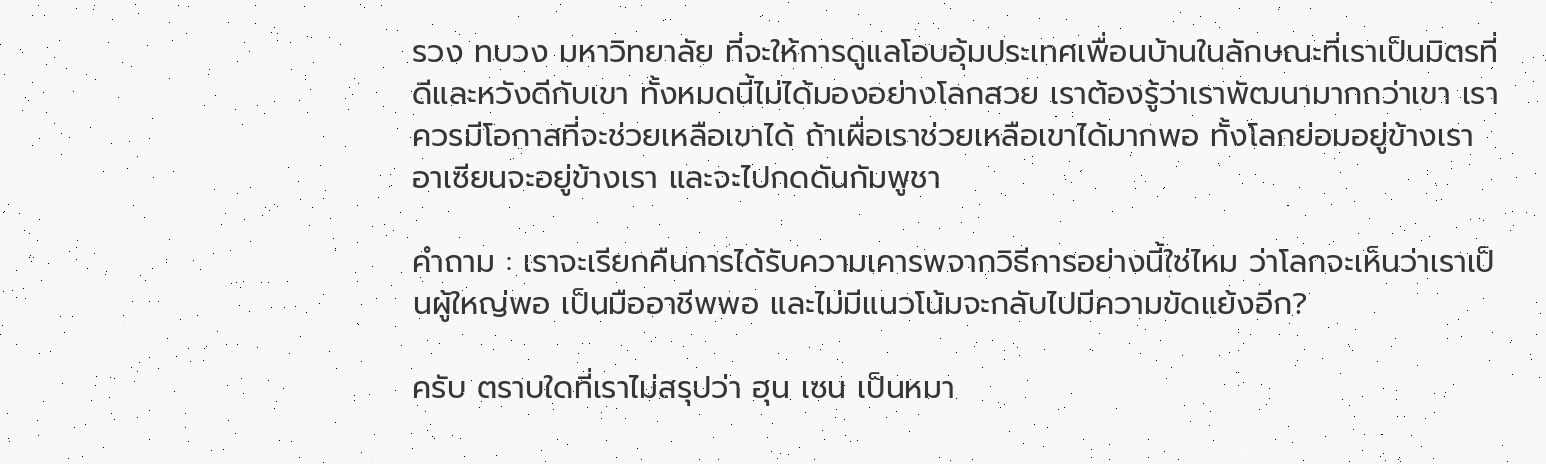รวง ทบวง มหาวิทยาลัย ที่จะให้การดูแลโอบอุ้มประเทศเพื่อนบ้านในลักษณะที่เราเป็นมิตรที่ดีและหวังดีกับเขา ทั้งหมดนี้ไม่ได้มองอย่างโลกสวย เราต้องรู้ว่าเราพัฒนามากกว่าเขา เราควรมีโอกาสที่จะช่วยเหลือเขาได้ ถ้าเผื่อเราช่วยเหลือเขาได้มากพอ ทั้งโลกย่อมอยู่ข้างเรา อาเซียนจะอยู่ข้างเรา และจะไปกดดันกัมพูชา

คำถาม : เราจะเรียกคืนการได้รับความเคารพจากวิธีการอย่างนี้ใช่ไหม ว่าโลกจะเห็นว่าเราเป็นผู้ใหญ่พอ เป็นมืออาชีพพอ และไม่มีแนวโน้มจะกลับไปมีความขัดแย้งอีก?

ครับ ตราบใดที่เราไม่สรุปว่า ฮุน เซน เป็นหมา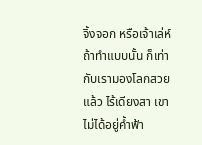จิ้งจอก หรือเจ้าเล่ห์ ถ้าทำแบบนั้น ก็เท่ากับเรามองโลกสวยแล้ว ไร้เดียงสา เขาไม่ได้อยู่ค้ำฟ้า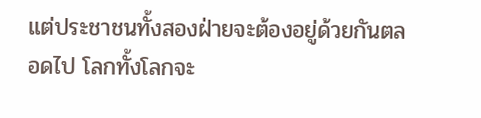แต่ประชาชนทั้งสองฝ่ายจะต้องอยู่ด้วยกันตลอดไป โลกทั้งโลกจะ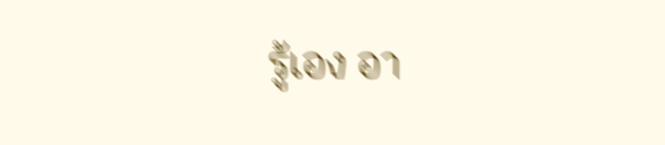รู้เอง อา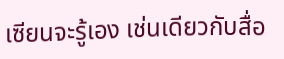เซียนจะรู้เอง เช่นเดียวกับสื่อ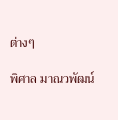ต่างๆ

พิศาล มาณวพัฒน์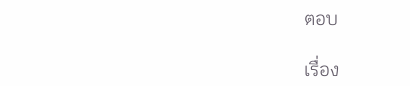ตอบ

เรื่อง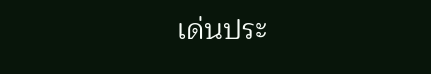เด่นประ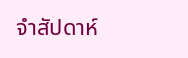จำสัปดาห์